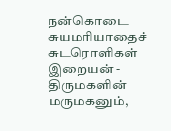நன்கொடை
சுயமரியாதைச் சுடரொளிகள் இறையன் - திருமகளின் மருமகனும்,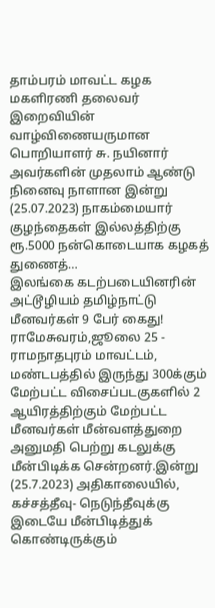தாம்பரம் மாவட்ட கழக மகளிரணி தலைவர் இறைவியின் வாழ்விணையருமான பொறியாளர் சு. நயினார் அவர்களின் முதலாம் ஆண்டு நினைவு நாளான இன்று (25.07.2023) நாகம்மையார் குழந்தைகள் இல்லத்திற்கு ரூ.5000 நன்கொடையாக கழகத் துணைத்…
இலங்கை கடற்படையினரின் அட்டூழியம் தமிழ்நாட்டு மீனவர்கள் 9 பேர் கைது!
ராமேசுவரம்,ஜூலை 25 - ராமநாதபுரம் மாவட்டம், மண்டபத்தில் இருந்து 300க்கும் மேற்பட்ட விசைப்படகுகளில் 2 ஆயிரத்திற்கும் மேற்பட்ட மீனவர்கள் மீன்வளத்துறை அனுமதி பெற்று கடலுக்கு மீன்பிடிக்க சென்றனர்.இன்று (25.7.2023) அதிகாலையில், கச்சத்தீவு- நெடுந்தீவுக்கு இடையே மீன்பிடித்துக் கொண்டிருக்கும்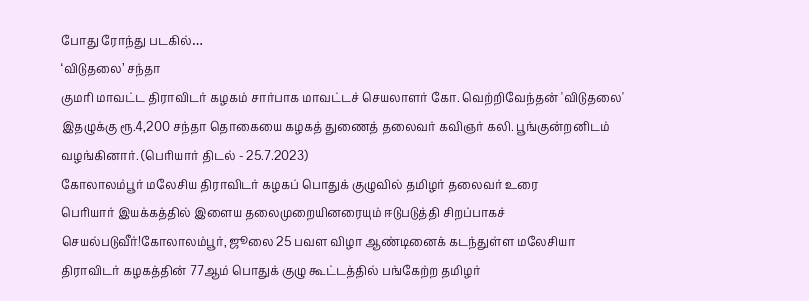போது ரோந்து படகில்…
‘விடுதலை’ சந்தா
குமரி மாவட்ட திராவிடர் கழகம் சார்பாக மாவட்டச் செயலாளர் கோ. வெற்றிவேந்தன் 'விடுதலை' இதழுக்கு ரூ.4,200 சந்தா தொகையை கழகத் துணைத் தலைவர் கவிஞர் கலி. பூங்குன்றனிடம் வழங்கினார். (பெரியார் திடல் - 25.7.2023)
கோலாலம்பூர் மலேசிய திராவிடர் கழகப் பொதுக் குழுவில் தமிழர் தலைவர் உரை
பெரியார் இயக்கத்தில் இளைய தலைமுறையினரையும் ஈடுபடுத்தி சிறப்பாகச் செயல்படுவீர்!கோலாலம்பூர், ஜூலை 25 பவள விழா ஆண்டினைக் கடந்துள்ள மலேசியா திராவிடர் கழகத்தின் 77ஆம் பொதுக் குழு கூட்டத்தில் பங்கேற்ற தமிழர்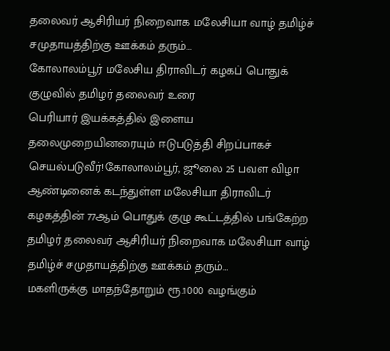தலைவர் ஆசிரியர் நிறைவாக மலேசியா வாழ் தமிழ்ச் சமுதாயத்திற்கு ஊக்கம் தரும்…
கோலாலம்பூர் மலேசிய திராவிடர் கழகப் பொதுக் குழுவில் தமிழர் தலைவர் உரை
பெரியார் இயக்கத்தில் இளைய தலைமுறையினரையும் ஈடுபடுத்தி சிறப்பாகச் செயல்படுவீர்!கோலாலம்பூர், ஜூலை 25 பவள விழா ஆண்டினைக் கடந்துள்ள மலேசியா திராவிடர் கழகத்தின் 77ஆம் பொதுக் குழு கூட்டத்தில் பங்கேற்ற தமிழர் தலைவர் ஆசிரியர் நிறைவாக மலேசியா வாழ் தமிழ்ச் சமுதாயத்திற்கு ஊக்கம் தரும்…
மகளிருக்கு மாதந்தோறும் ரூ.1000 வழங்கும்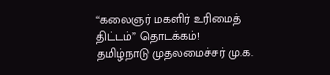‘‘கலைஞர் மகளிர் உரிமைத் திட்டம்” தொடக்கம்!
தமிழ்நாடு முதலமைச்சர் மு.க.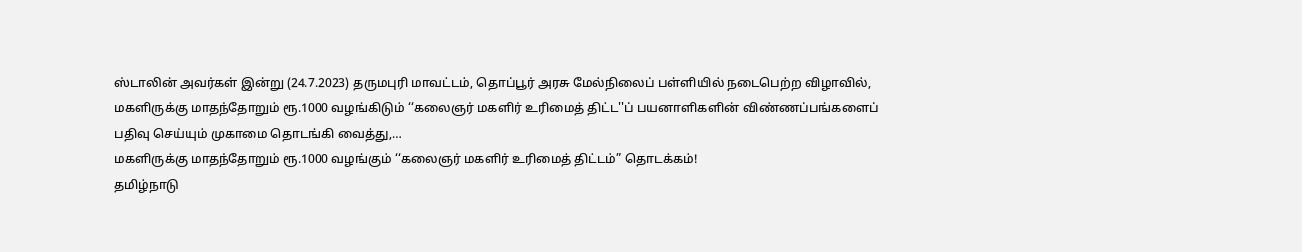ஸ்டாலின் அவர்கள் இன்று (24.7.2023) தருமபுரி மாவட்டம், தொப்பூர் அரசு மேல்நிலைப் பள்ளியில் நடைபெற்ற விழாவில், மகளிருக்கு மாதந்தோறும் ரூ.1000 வழங்கிடும் ‘‘கலைஞர் மகளிர் உரிமைத் திட்ட''ப் பயனாளிகளின் விண்ணப்பங்களைப் பதிவு செய்யும் முகாமை தொடங்கி வைத்து,…
மகளிருக்கு மாதந்தோறும் ரூ.1000 வழங்கும் ‘‘கலைஞர் மகளிர் உரிமைத் திட்டம்” தொடக்கம்!
தமிழ்நாடு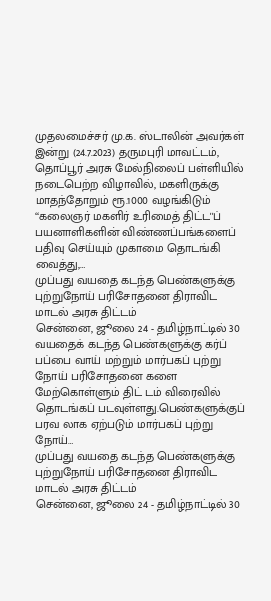முதலமைச்சர் மு.க. ஸ்டாலின் அவர்கள் இன்று (24.7.2023) தருமபுரி மாவட்டம், தொப்பூர் அரசு மேல்நிலைப் பள்ளியில் நடைபெற்ற விழாவில், மகளிருக்கு மாதந்தோறும் ரூ.1000 வழங்கிடும் ‘‘கலைஞர் மகளிர் உரிமைத் திட்ட''ப் பயனாளிகளின் விண்ணப்பங்களைப் பதிவு செய்யும் முகாமை தொடங்கி வைத்து,…
முப்பது வயதை கடந்த பெண்களுக்கு புற்றுநோய் பரிசோதனை திராவிட மாடல் அரசு திட்டம்
சென்னை, ஜூலை 24 - தமிழ்நாட்டில் 30 வயதைக் கடந்த பெண்களுக்கு கர்ப் பப்பை வாய் மற்றும் மார்பகப் புற்று நோய் பரிசோதனை களை மேற்கொள்ளும் திட் டம் விரைவில் தொடங்கப் படவுள்ளது.பெண்களுக்குப் பரவ லாக ஏற்படும் மார்பகப் புற்று நோய்…
முப்பது வயதை கடந்த பெண்களுக்கு புற்றுநோய் பரிசோதனை திராவிட மாடல் அரசு திட்டம்
சென்னை, ஜூலை 24 - தமிழ்நாட்டில் 30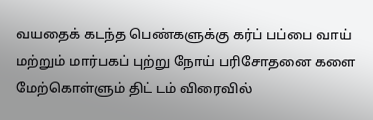வயதைக் கடந்த பெண்களுக்கு கர்ப் பப்பை வாய் மற்றும் மார்பகப் புற்று நோய் பரிசோதனை களை மேற்கொள்ளும் திட் டம் விரைவில்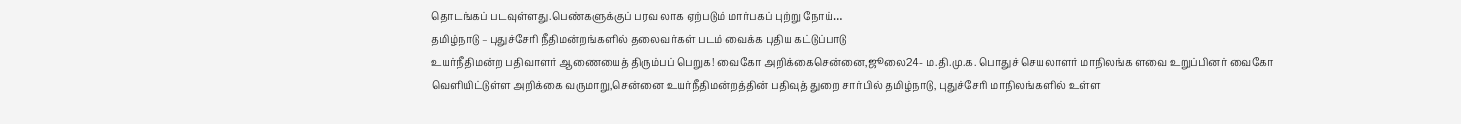தொடங்கப் படவுள்ளது.பெண்களுக்குப் பரவ லாக ஏற்படும் மார்பகப் புற்று நோய்…
தமிழ்நாடு – புதுச்சேரி நீதிமன்றங்களில் தலைவர்கள் படம் வைக்க புதிய கட்டுப்பாடு
உயர்நீதிமன்ற பதிவாளர் ஆணையைத் திரும்பப் பெறுக! வைகோ அறிக்கைசென்னை,ஜூலை24- ம.தி.மு.க. பொதுச் செயலாளர் மாநிலங்க ளவை உறுப்பினர் வைகோ வெளியிட்டுள்ள அறிக்கை வருமாறு,சென்னை உயர்நீதிமன்றத்தின் பதிவுத் துறை சார்பில் தமிழ்நாடு, புதுச்சேரி மாநிலங்களில் உள்ள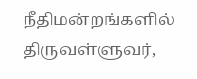நீதிமன்றங்களில் திருவள்ளுவர்,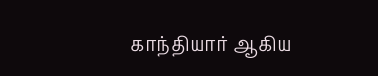காந்தியார் ஆகிய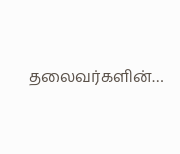தலைவர்களின்…